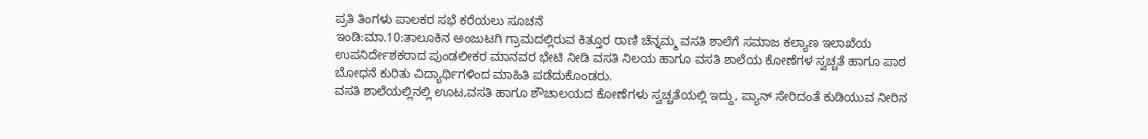ಪ್ರತಿ ತಿಂಗಳು ಪಾಲಕರ ಸಭೆ ಕರೆಯಲು ಸೂಚನೆ
ಇಂಡಿ:ಮಾ.10:ತಾಲೂಕಿನ ಅಂಜುಟಗಿ ಗ್ರಾಮದಲ್ಲಿರುವ ಕಿತ್ತೂರ ರಾಣಿ ಚೆನ್ನಮ್ಮ ವಸತಿ ಶಾಲೆಗೆ ಸಮಾಜ ಕಲ್ಯಾಣ ಇಲಾಖೆಯ ಉಪನಿರ್ದೇಶಕರಾದ ಪುಂಡಲೀಕರ ಮಾನವರ ಭೇಟಿ ನೀಡಿ ವಸತಿ ನಿಲಯ ಹಾಗೂ ವಸತಿ ಶಾಲೆಯ ಕೋಣೆಗಳ ಸ್ವಚ್ಚತೆ ಹಾಗೂ ಪಾಠ ಬೋಧನೆ ಕುರಿತು ವಿದ್ಯಾರ್ಥಿಗಳಿಂದ ಮಾಹಿತಿ ಪಡೆದುಕೊಂಡರು.
ವಸತಿ ಶಾಲೆಯಲ್ಲಿನಲ್ಲಿ ಊಟ,ವಸತಿ ಹಾಗೂ ಶೌಚಾಲಯದ ಕೋಣೆಗಳು ಸ್ವಚ್ಚತೆಯಲ್ಲಿ ಇದ್ದು, ಪ್ಯಾನ್ ಸೇರಿದಂತೆ ಕುಡಿಯುವ ನೀರಿನ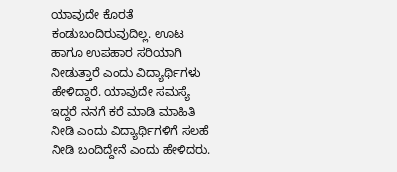ಯಾವುದೇ ಕೊರತೆ ಕಂಡುಬಂದಿರುವುದಿಲ್ಲ. ಊಟ ಹಾಗೂ ಉಪಹಾರ ಸರಿಯಾಗಿ ನೀಡುತ್ತಾರೆ ಎಂದು ವಿದ್ಯಾರ್ಥಿಗಳು ಹೇಳಿದ್ದಾರೆ. ಯಾವುದೇ ಸಮಸ್ಯೆ ಇದ್ದರೆ ನನಗೆ ಕರೆ ಮಾಡಿ ಮಾಹಿತಿ ನೀಡಿ ಎಂದು ವಿದ್ಯಾರ್ಥಿಗಳಿಗೆ ಸಲಹೆ ನೀಡಿ ಬಂದಿದ್ದೇನೆ ಎಂದು ಹೇಳಿದರು.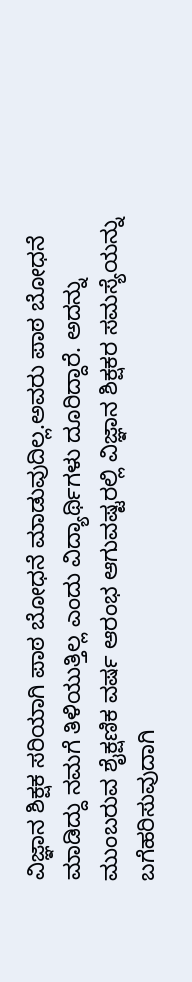ವಿಜ್ಞಾನ ಶಿಕ್ಷಕ ಸರಿಯಾಗಿ ಪಾಠ ಬೋಧನೆ ಮಾಡುವುದಿಲ್ಲ.ಅವರು ಪಾಠ ಬೋಧನೆ ಮಾಡಿದ್ದು ನಮಗೆ ತಿಳಿಯುತ್ತಿಲ್ಲ ಎಂದು ವಿದ್ಯಾರ್ಥಿಗಳು ದೂರಿದ್ದಾರೆ. ಅದನ್ನು ಮುಂಬರುವ ಶೈಕ್ಷಣಿಕ ವರ್ಷ ಆರಂಭ ಆಗುವಷ್ಟರಲ್ಲಿ ವಿಜ್ಞಾನ ಶಿಕ್ಷಕರ ಸಮಸ್ಯೆಯನ್ನು ಬಗೆಹರಿಸುವುದಾಗಿ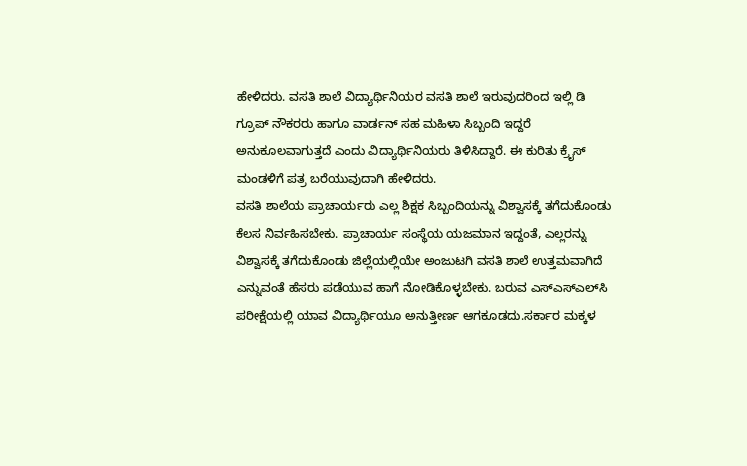ಹೇಳಿದರು. ವಸತಿ ಶಾಲೆ ವಿದ್ಯಾರ್ಥಿನಿಯರ ವಸತಿ ಶಾಲೆ ಇರುವುದರಿಂದ ಇಲ್ಲಿ ಡಿ ಗ್ರೂಪ್ ನೌಕರರು ಹಾಗೂ ವಾರ್ಡನ್ ಸಹ ಮಹಿಳಾ ಸಿಬ್ಬಂದಿ ಇದ್ದರೆ ಅನುಕೂಲವಾಗುತ್ತದೆ ಎಂದು ವಿದ್ಯಾರ್ಥಿನಿಯರು ತಿಳಿಸಿದ್ದಾರೆ. ಈ ಕುರಿತು ಕ್ರೈಸ್ ಮಂಡಳಿಗೆ ಪತ್ರ ಬರೆಯುವುದಾಗಿ ಹೇಳಿದರು.
ವಸತಿ ಶಾಲೆಯ ಪ್ರಾಚಾರ್ಯರು ಎಲ್ಲ ಶಿಕ್ಷಕ ಸಿಬ್ಬಂದಿಯನ್ನು ವಿಶ್ವಾಸಕ್ಕೆ ತಗೆದುಕೊಂಡು ಕೆಲಸ ನಿರ್ವಹಿಸಬೇಕು. ಪ್ರಾಚಾರ್ಯ ಸಂಸ್ಥೆಯ ಯಜಮಾನ ಇದ್ದಂತೆ, ಎಲ್ಲರನ್ನು ವಿಶ್ವಾಸಕ್ಕೆ ತಗೆದುಕೊಂಡು ಜಿಲ್ಲೆಯಲ್ಲಿಯೇ ಅಂಜುಟಗಿ ವಸತಿ ಶಾಲೆ ಉತ್ತಮವಾಗಿದೆ ಎನ್ನುವಂತೆ ಹೆಸರು ಪಡೆಯುವ ಹಾಗೆ ನೋಡಿಕೊಳ್ಳಬೇಕು. ಬರುವ ಎಸ್‍ಎಸ್‍ಎಲ್‍ಸಿ ಪರೀಕ್ಷೆಯಲ್ಲಿ ಯಾವ ವಿದ್ಯಾರ್ಥಿಯೂ ಅನುತ್ತೀರ್ಣ ಆಗಕೂಡದು.ಸರ್ಕಾರ ಮಕ್ಕಳ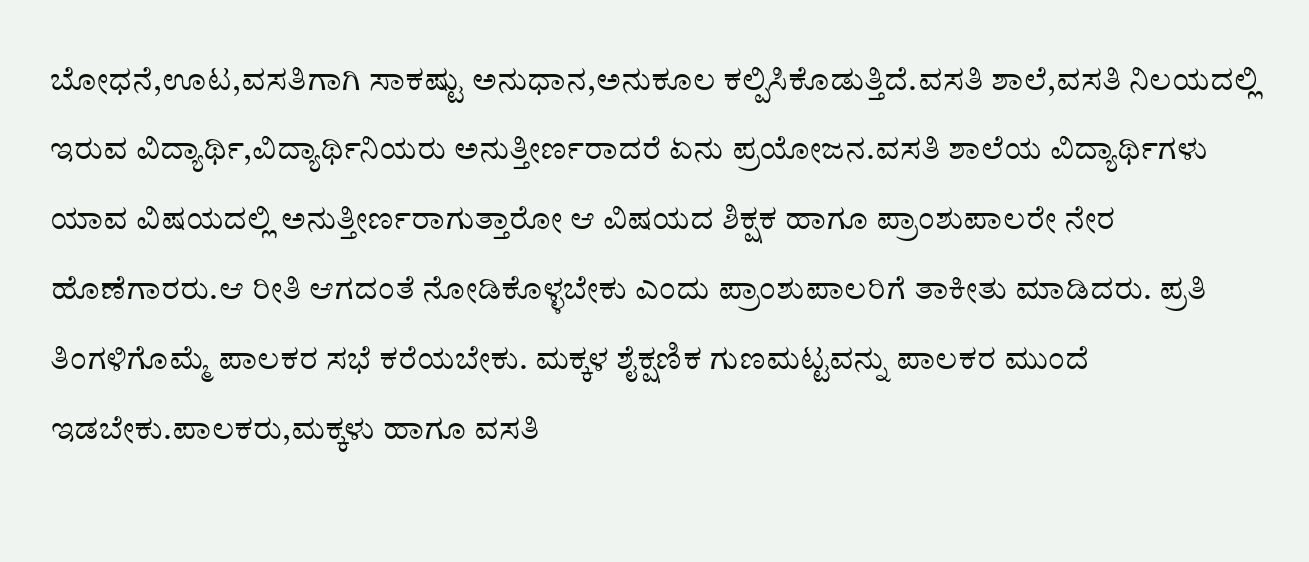ಬೋಧನೆ,ಊಟ,ವಸತಿಗಾಗಿ ಸಾಕಷ್ಟು ಅನುಧಾನ,ಅನುಕೂಲ ಕಲ್ಪಿಸಿಕೊಡುತ್ತಿದೆ.ವಸತಿ ಶಾಲೆ,ವಸತಿ ನಿಲಯದಲ್ಲಿ ಇರುವ ವಿದ್ಯಾರ್ಥಿ,ವಿದ್ಯಾರ್ಥಿನಿಯರು ಅನುತ್ತೀರ್ಣರಾದರೆ ಏನು ಪ್ರಯೋಜನ.ವಸತಿ ಶಾಲೆಯ ವಿದ್ಯಾರ್ಥಿಗಳು ಯಾವ ವಿಷಯದಲ್ಲಿ ಅನುತ್ತೀರ್ಣರಾಗುತ್ತಾರೋ ಆ ವಿಷಯದ ಶಿಕ್ಷಕ ಹಾಗೂ ಪ್ರಾಂಶುಪಾಲರೇ ನೇರ ಹೊಣೆಗಾರರು.ಆ ರೀತಿ ಆಗದಂತೆ ನೋಡಿಕೊಳ್ಳಬೇಕು ಎಂದು ಪ್ರಾಂಶುಪಾಲರಿಗೆ ತಾಕೀತು ಮಾಡಿದರು. ಪ್ರತಿ ತಿಂಗಳಿಗೊಮ್ಮೆ ಪಾಲಕರ ಸಭೆ ಕರೆಯಬೇಕು. ಮಕ್ಕಳ ಶೈಕ್ಷಣಿಕ ಗುಣಮಟ್ಟವನ್ನು ಪಾಲಕರ ಮುಂದೆ ಇಡಬೇಕು.ಪಾಲಕರು,ಮಕ್ಕಳು ಹಾಗೂ ವಸತಿ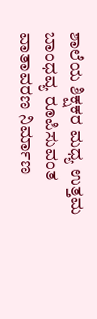ಶಾಲೆಯ ಶಿಕ್ಷಕರ ಮಧ್ಯ ಉತ್ತಮ ಬಾಂಧವ್ಯ ರೂಪಿಸುವಂತ ವಾತಾವರಣ ನಿರ್ಮಾಣ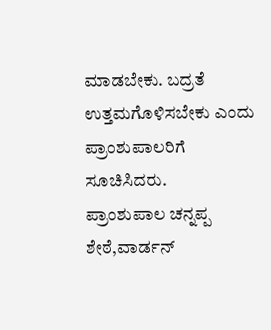ಮಾಡಬೇಕು. ಬದ್ರತೆ ಉತ್ತಮಗೊಳಿಸಬೇಕು ಎಂದು ಪ್ರಾಂಶುಪಾಲರಿಗೆ ಸೂಚಿಸಿದರು.
ಪ್ರಾಂಶುಪಾಲ ಚನ್ನಪ್ಪ ಶೇಠೆ,ವಾರ್ಡನ್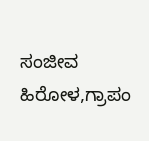ಸಂಜೀವ ಹಿರೋಳ,ಗ್ರಾಪಂ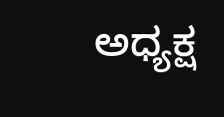ಅಧ್ಯಕ್ಷ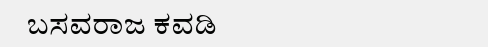ಬಸವರಾಜ ಕವಡಿ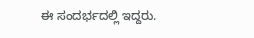ಈ ಸಂದರ್ಭದಲ್ಲಿ ಇದ್ದರು.